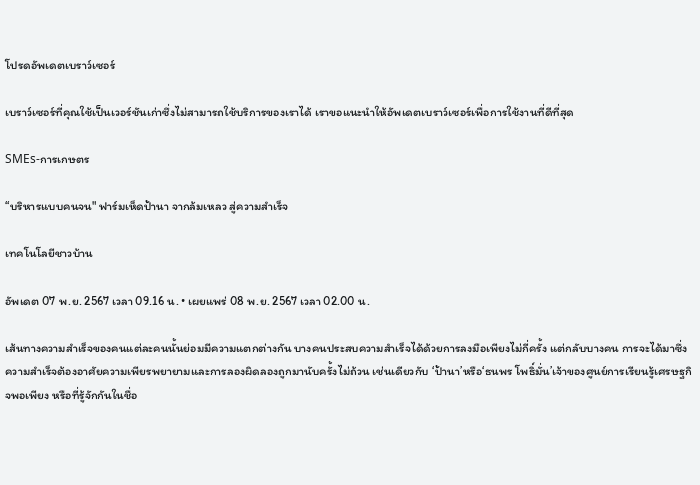โปรดอัพเดตเบราว์เซอร์

เบราว์เซอร์ที่คุณใช้เป็นเวอร์ชันเก่าซึ่งไม่สามารถใช้บริการของเราได้ เราขอแนะนำให้อัพเดตเบราว์เซอร์เพื่อการใช้งานที่ดีที่สุด

SMEs-การเกษตร

“บริหารแบบคนจน" ฟาร์มเห็ดป้านา จากล้มเหลว สู่ความสำเร็จ

เทคโนโลยีชาวบ้าน

อัพเดต 07 พ.ย. 2567 เวลา 09.16 น. • เผยแพร่ 08 พ.ย. 2567 เวลา 02.00 น.

เส้นทางความสำเร็จของคนแต่ละคนนั้นย่อมมีความแตกต่างกัน บางคนประสบความสำเร็จได้ด้วยการลงมือเพียงไม่กี่ครั้ง แต่กลับบางคน การจะได้มาซึ่งความสำเร็จต้องอาศัยความเพียรพยายามและการลองผิดลองถูกมานับครั้งไม่ถ้วน เช่นเดียวกับ ‘ป้านา’หรือ‘ธนพร โพธิ์มั่น’เจ้าของศูนย์การเรียนรู้เศรษฐกิจพอเพียง หรือที่รู้จักกันในชื่อ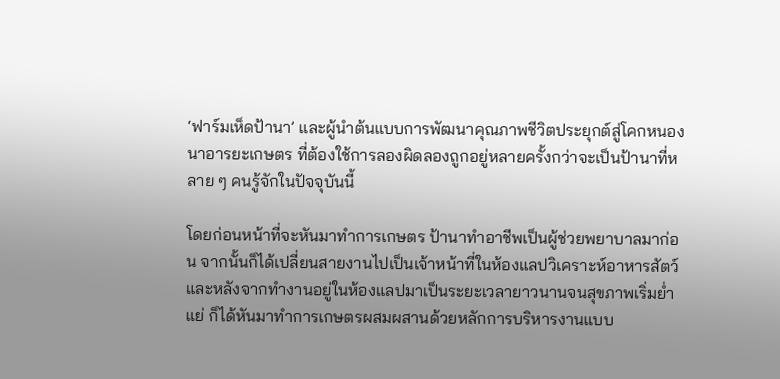‘ฟาร์มเห็ดป้านา’ และผู้นำต้นแบบการพัฒนาคุณภาพชีวิตประยุกต์สู่โคกหนองนาอารยะเกษตร ที่ต้องใช้การลองผิดลองถูกอยู่หลายครั้งกว่าจะเป็นป้านาที่หลาย ๆ คนรู้จักในปัจจุบันนี้

โดยก่อนหน้าที่จะหันมาทำการเกษตร ป้านาทำอาชีพเป็นผู้ช่วยพยาบาลมาก่อน จากนั้นก็ได้เปลี่ยนสายงานไปเป็นเจ้าหน้าที่ในห้องแลปวิเคราะห์อาหารสัตว์ และหลังจากทำงานอยู่ในห้องแลปมาเป็นระยะเวลายาวนานจนสุขภาพเริ่มย่ำแย่ ก็ได้หันมาทำการเกษตรผสมผสานด้วยหลักการบริหารงานแบบ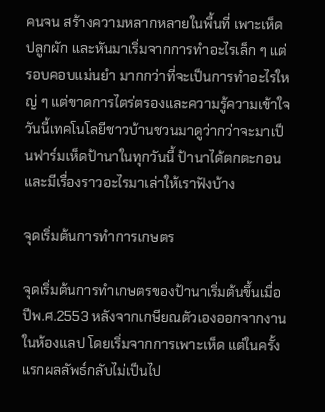คนจน สร้างความหลากหลายในพื้นที่ เพาะเห็ด ปลูกผัก และหันมาเริ่มจากการทำอะไรเล็ก ๆ แต่รอบคอบแม่นยำ มากกว่าที่จะเป็นการทำอะไรใหญ่ ๆ แต่ขาดการไตร่ตรองและความรู้ความเข้าใจ วันนี้เทคโนโลยีชาวบ้านชวนมาดูว่ากว่าจะมาเป็นฟาร์มเห็ดป้านาในทุกวันนี้ ป้านาได้ตกตะกอนและมีเรื่องราวอะไรมาเล่าให้เราฟังบ้าง

จุดเริ่มต้นการทำการเกษตร

จุดเริ่มต้นการทำเกษตรของป้านาเริ่มต้นขึ้นเมื่อปีพ.ศ.2553 หลังจากเกษียณตัวเองออกจากงานในห้องแลป โดยเริ่มจากการเพาะเห็ด แต่ในครั้งแรกผลลัพธ์กลับไม่เป็นไป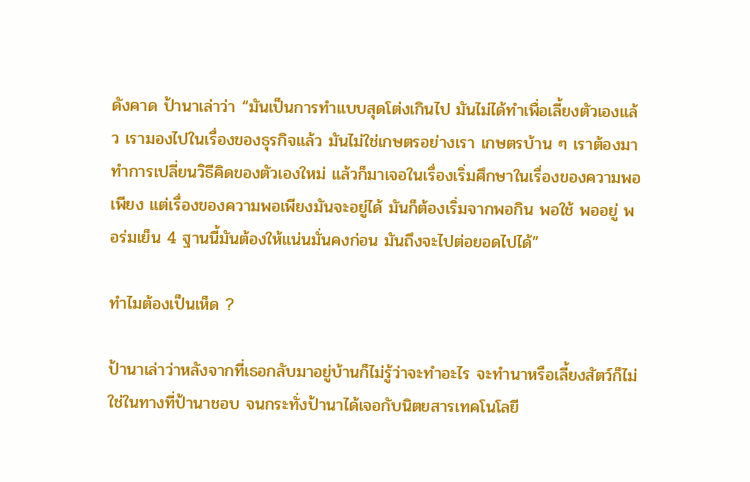ดังคาด ป้านาเล่าว่า “มันเป็นการทำแบบสุดโต่งเกินไป มันไม่ได้ทำเพื่อเลี้ยงตัวเองแล้ว เรามองไปในเรื่องของธุรกิจแล้ว มันไม่ใช่เกษตรอย่างเรา เกษตรบ้าน ๆ เราต้องมาทำการเปลี่ยนวิธีคิดของตัวเองใหม่ แล้วก็มาเจอในเรื่องเริ่มศึกษาในเรื่องของความพอเพียง แต่เรื่องของความพอเพียงมันจะอยู่ได้ มันก็ต้องเริ่มจากพอกิน พอใช้ พออยู่ พอร่มเย็น 4 ฐานนี้มันต้องให้แน่นมั่นคงก่อน มันถึงจะไปต่อยอดไปได้”

ทำไมต้องเป็นเห็ด ?

ป้านาเล่าว่าหลังจากที่เธอกลับมาอยู่บ้านก็ไม่รู้ว่าจะทำอะไร จะทำนาหรือเลี้ยงสัตว์ก็ไม่ใช่ในทางที่ป้านาชอบ จนกระทั่งป้านาได้เจอกับนิตยสารเทคโนโลยี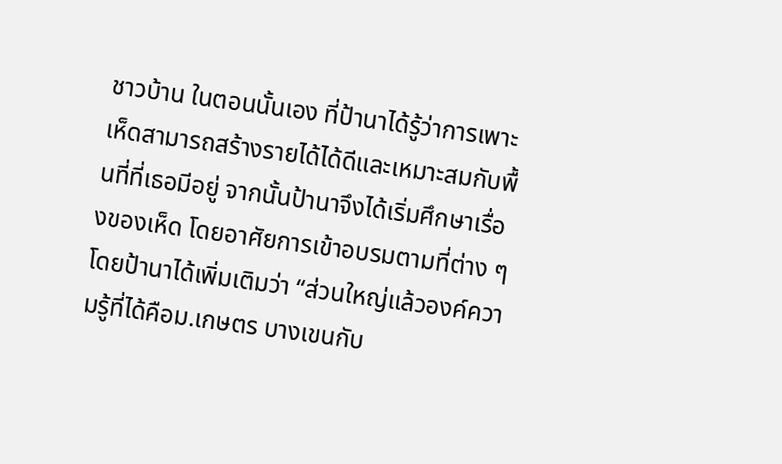ชาวบ้าน ในตอนนั้นเอง ที่ป้านาได้รู้ว่าการเพาะเห็ดสามารถสร้างรายได้ได้ดีและเหมาะสมกับพื้นที่ที่เธอมีอยู่ จากนั้นป้านาจึงได้เริ่มศึกษาเรื่องของเห็ด โดยอาศัยการเข้าอบรมตามที่ต่าง ๆ โดยป้านาได้เพิ่มเติมว่า “ส่วนใหญ่แล้วองค์ความรู้ที่ได้คือม.เกษตร บางเขนกับ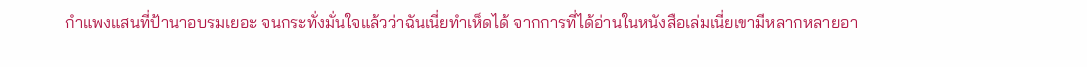กำแพงแสนที่ป้านาอบรมเยอะ จนกระทั่งมั่นใจแล้วว่าฉันเนี่ยทำเห็ดได้ จากการที่ได้อ่านในหนังสือเล่มเนี่ยเขามีหลากหลายอา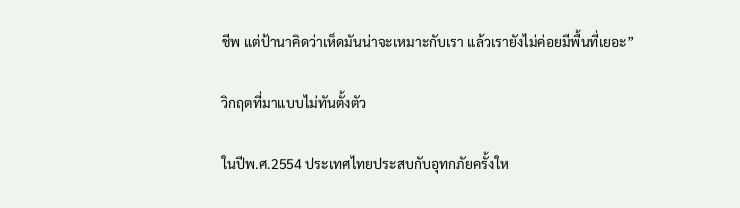ชีพ แต่ป้านาคิดว่าเห็ดมันน่าจะเหมาะกับเรา แล้วเรายังไม่ค่อยมีพื้นที่เยอะ”

วิกฤตที่มาแบบไม่ทันตั้งตัว

ในปีพ.ศ.2554 ประเทศไทยประสบกับอุทกภัยครั้งให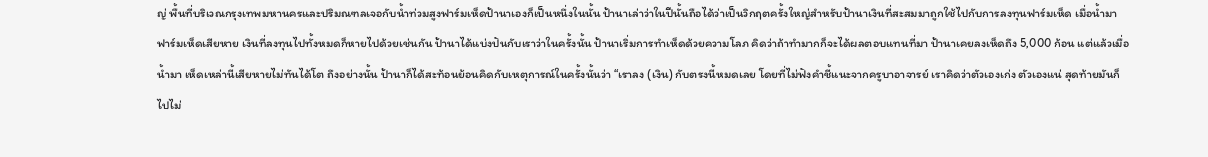ญ่ พื้นที่บริเวณกรุงเทพมหานครและปริมณฑลเจอกับน้ำท่วมสูงฟาร์มเห็ดป้านาเองก็เป็นหนึ่งในนั้น ป้านาเล่าว่าในปีนั้นถือได้ว่าเป็นวิกฤตครั้งใหญ่สำหรับป้านาเงินที่สะสมมาถูกใช้ไปกับการลงทุนฟาร์มเห็ด เมื่อน้ำมา ฟาร์มเห็ดเสียหาย เงินที่ลงทุนไปทั้งหมดก็หายไปด้วยเช่นกัน ป้านาได้แบ่งปันกับเราว่าในครั้งนั้น ป้านาเริ่มการทำเห็ดด้วยความโลภ คิดว่าถ้าทำมากก็จะได้ผลตอบแทนที่มา ป้านาเคยลงเห็ดถึง 5,000 ก้อน แต่แล้วเมื่อน้ำมา เห็ดเหล่านี้เสียหายไม่ทันได้โต ถึงอย่างนั้น ป้านาก็ได้สะท้อนย้อนคิดกับเหตุการณ์ในครั้งนั้นว่า “เราลง (เงิน) กับตรงนี้หมดเลย โดยที่ไม่ฟังคำชี้แนะจากครูบาอาจารย์ เราคิดว่าตัวเองเก่ง ตัวเองแน่ สุดท้ายมันก็ไปไม่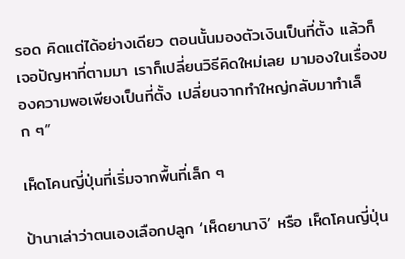รอด คิดแต่ได้อย่างเดียว ตอนนั้นมองตัวเงินเป็นที่ตั้ง แล้วก็เจอปัญหาที่ตามมา เราก็เปลี่ยนวิธีคิดใหม่เลย มามองในเรื่องของความพอเพียงเป็นที่ตั้ง เปลี่ยนจากทำใหญ่กลับมาทำเล็ก ๆ”

เห็ดโคนญี่ปุ่นที่เริ่มจากพื้นที่เล็ก ๆ

ป้านาเล่าว่าตนเองเลือกปลูก ‘เห็ดยานางิ’ หรือ เห็ดโคนญี่ปุ่น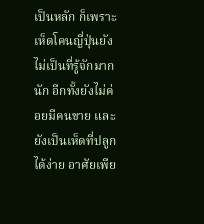เป็นหลัก ก็เพราะเห็ดโคนญี่ปุ่นยังไม่เป็นที่รู้จักมากนัก อีกทั้งยังไม่ค่อยมีคนขาย และยังเป็นเห็ดที่ปลูกได้ง่าย อาศัยเพีย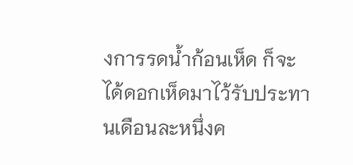งการรดน้ำก้อนเห็ด ก็จะได้ดอกเห็ดมาไว้รับประทานเดือนละหนึ่งค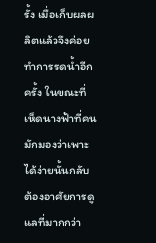รั้ง เมื่อเก็บผลผลิตแล้วจึงค่อยทำการรดน้ำอีกครั้ง ในขณะที่เห็ดนางฟ้าที่คนมักมองว่าเพาะได้ง่ายนั้นกลับต้องอาศัยการดูแลที่มากกว่า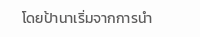โดยป้านาเริ่มจากการนำ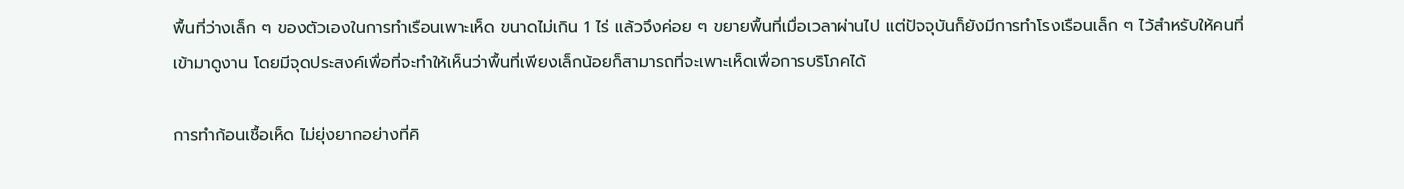พื้นที่ว่างเล็ก ๆ ของตัวเองในการทำเรือนเพาะเห็ด ขนาดไม่เกิน 1 ไร่ แล้วจึงค่อย ๆ ขยายพื้นที่เมื่อเวลาผ่านไป แต่ปัจจุบันก็ยังมีการทำโรงเรือนเล็ก ๆ ไว้สำหรับให้คนที่เข้ามาดูงาน โดยมีจุดประสงค์เพื่อที่จะทำให้เห็นว่าพื้นที่เพียงเล็กน้อยก็สามารถที่จะเพาะเห็ดเพื่อการบริโภคได้

การทำก้อนเชื้อเห็ด ไม่ยุ่งยากอย่างที่คิ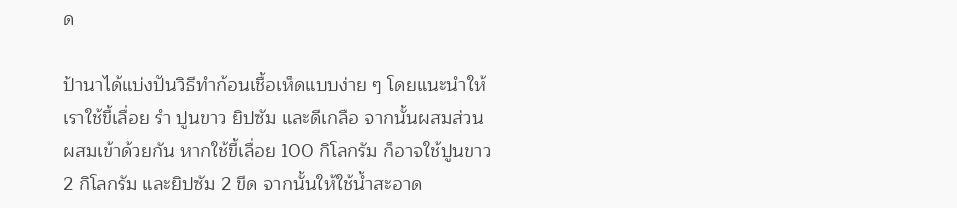ด

ป้านาได้แบ่งปันวิธีทำก้อนเชื้อเห็ดแบบง่าย ๆ โดยแนะนำให้เราใช้ขี้เลื่อย รำ ปูนขาว ยิปซัม และดีเกลือ จากนั้นผสมส่วนผสมเข้าด้วยกัน หากใช้ขี้เลื่อย 100 กิโลกรัม ก็อาจใช้ปูนขาว 2 กิโลกรัม และยิปซัม 2 ขีด จากนั้นให้ใช้น้ำสะอาด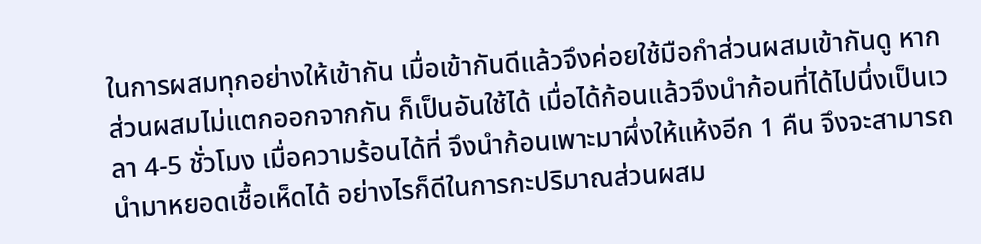ในการผสมทุกอย่างให้เข้ากัน เมื่อเข้ากันดีแล้วจึงค่อยใช้มือกำส่วนผสมเข้ากันดู หากส่วนผสมไม่แตกออกจากกัน ก็เป็นอันใช้ได้ เมื่อได้ก้อนแล้วจึงนำก้อนที่ได้ไปนึ่งเป็นเวลา 4-5 ชั่วโมง เมื่อความร้อนได้ที่ จึงนำก้อนเพาะมาผึ่งให้แห้งอีก 1 คืน จึงจะสามารถนำมาหยอดเชื้อเห็ดได้ อย่างไรก็ดีในการกะปริมาณส่วนผสม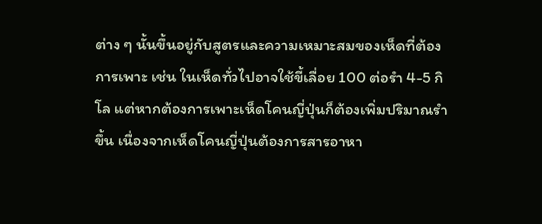ต่าง ๆ นั้นขึ้นอยู่กับสูตรและความเหมาะสมของเห็ดที่ต้องการเพาะ เช่น ในเห็ดทั่วไปอาจใช้ขี้เลื่อย 100 ต่อรำ 4-5 กิโล แต่หากต้องการเพาะเห็ดโคนญี่ปุ่นก็ต้องเพิ่มปริมาณรำขึ้น เนื่องจากเห็ดโคนญี่ปุ่นต้องการสารอาหา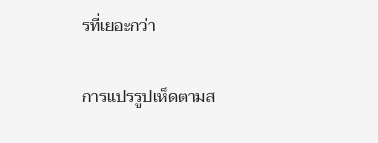รที่เยอะกว่า

การแปรรูปเห็ดตามส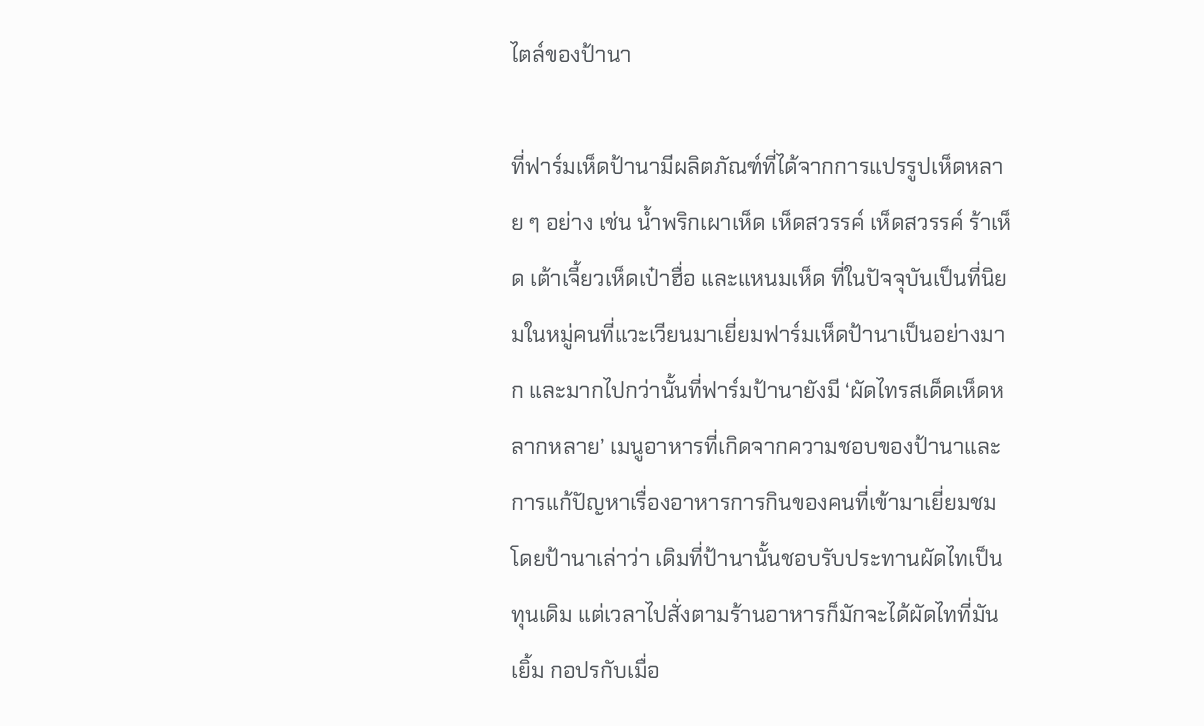ไตล์ของป้านา

ที่ฟาร์มเห็ดป้านามีผลิตภัณฑ์ที่ได้จากการแปรรูปเห็ดหลาย ๆ อย่าง เช่น น้ำพริกเผาเห็ด เห็ดสวรรค์ เห็ดสวรรค์ ร้าเห็ด เต้าเจี้ยวเห็ดเป๋าฮื่อ และแหนมเห็ด ที่ในปัจจุบันเป็นที่นิยมในหมู่คนที่แวะเวียนมาเยี่ยมฟาร์มเห็ดป้านาเป็นอย่างมาก และมากไปกว่านั้นที่ฟาร์มป้านายังมี ‘ผัดไทรสเด็ดเห็ดหลากหลาย’ เมนูอาหารที่เกิดจากความชอบของป้านาและการแก้ปัญหาเรื่องอาหารการกินของคนที่เข้ามาเยี่ยมชม โดยป้านาเล่าว่า เดิมที่ป้านานั้นชอบรับประทานผัดไทเป็นทุนเดิม แต่เวลาไปสั่งตามร้านอาหารก็มักจะได้ผัดไทที่มันเยิ้ม กอปรกับเมื่อ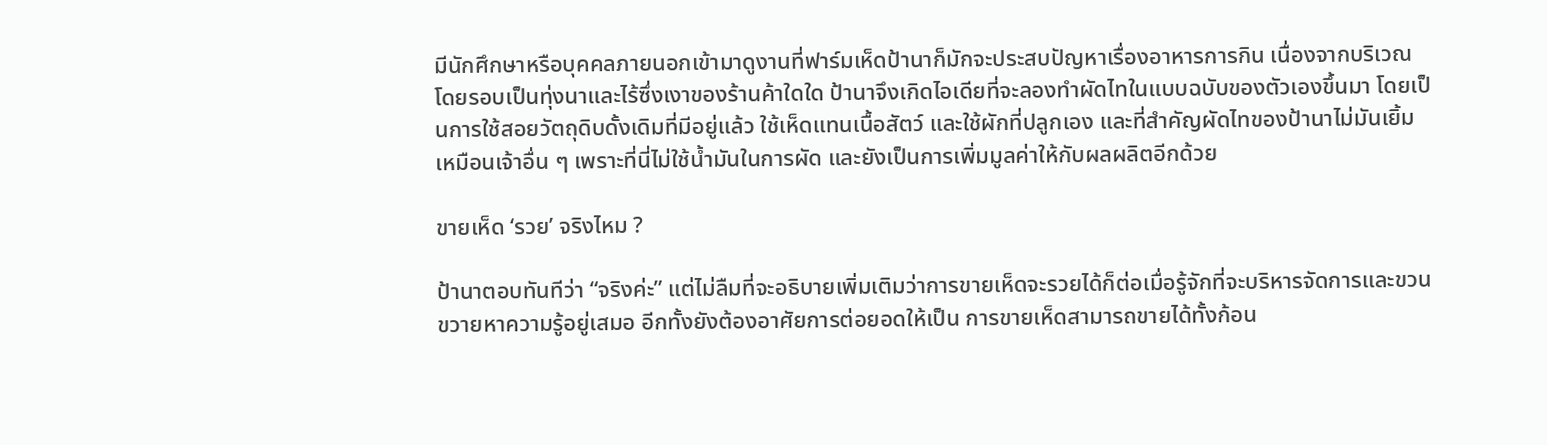มีนักศึกษาหรือบุคคลภายนอกเข้ามาดูงานที่ฟาร์มเห็ดป้านาก็มักจะประสบปัญหาเรื่องอาหารการกิน เนื่องจากบริเวณโดยรอบเป็นทุ่งนาและไร้ซึ่งเงาของร้านค้าใดใด ป้านาจึงเกิดไอเดียที่จะลองทำผัดไทในแบบฉบับของตัวเองขึ้นมา โดยเป็นการใช้สอยวัตถุดิบดั้งเดิมที่มีอยู่แล้ว ใช้เห็ดแทนเนื้อสัตว์ และใช้ผักที่ปลูกเอง และที่สำคัญผัดไทของป้านาไม่มันเยิ้มเหมือนเจ้าอื่น ๆ เพราะที่นี่ไม่ใช้น้ำมันในการผัด และยังเป็นการเพิ่มมูลค่าให้กับผลผลิตอีกด้วย

ขายเห็ด ‘รวย’ จริงไหม ?

ป้านาตอบทันทีว่า “จริงค่ะ” แต่ไม่ลืมที่จะอธิบายเพิ่มเติมว่าการขายเห็ดจะรวยได้ก็ต่อเมื่อรู้จักที่จะบริหารจัดการและขวนขวายหาความรู้อยู่เสมอ อีกทั้งยังต้องอาศัยการต่อยอดให้เป็น การขายเห็ดสามารถขายได้ทั้งก้อน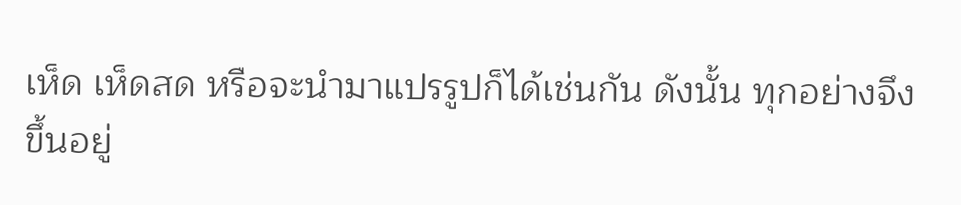เห็ด เห็ดสด หรือจะนำมาแปรรูปก็ได้เช่นกัน ดังนั้น ทุกอย่างจึงขึ้นอยู่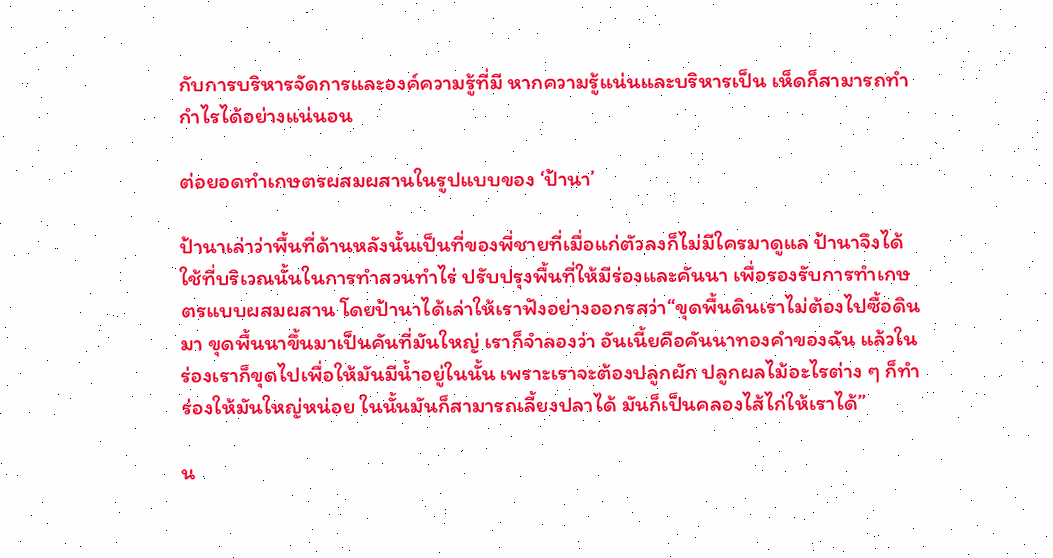กับการบริหารจัดการและองค์ความรู้ที่มี หากความรู้แน่นและบริหารเป็น เห็ดก็สามารถทำกำไรได้อย่างแน่นอน

ต่อยอดทำเกษตรผสมผสานในรูปแบบของ ‘ป้านา’

ป้านาเล่าว่าพื้นที่ด้านหลังนั้นเป็นที่ของพี่ชายที่เมื่อแก่ตัวลงก็ไม่มีใครมาดูแล ป้านาจึงได้ใช้ที่บริเวณนั้นในการทำสวนทำไร่ ปรับปรุงพื้นที่ให้มีร่องและคันนา เพื่อรองรับการทำเกษตรแบบผสมผสาน โดยป้านาได้เล่าให้เราฟังอย่างออกรสว่า“ขุดพื้นดินเราไม่ต้องไปซื้อดินมา ขุดพื้นนาขึ้นมาเป็นคันที่มันใหญ่ เราก็จำลองว่า อันเนี้ยคือคันนาทองคำของฉัน แล้วในร่องเราก็ขุดไปเพื่อให้มันมีน้ำอยู่ในนั้น เพราะเราจะต้องปลูกผัก ปลูกผลไม้อะไรต่าง ๆ ก็ทำร่องให้มันใหญ่หน่อย ในนั้นมันก็สามารถเลี้ยงปลาได้ มันก็เป็นคลองไส้ไก่ให้เราได้”

น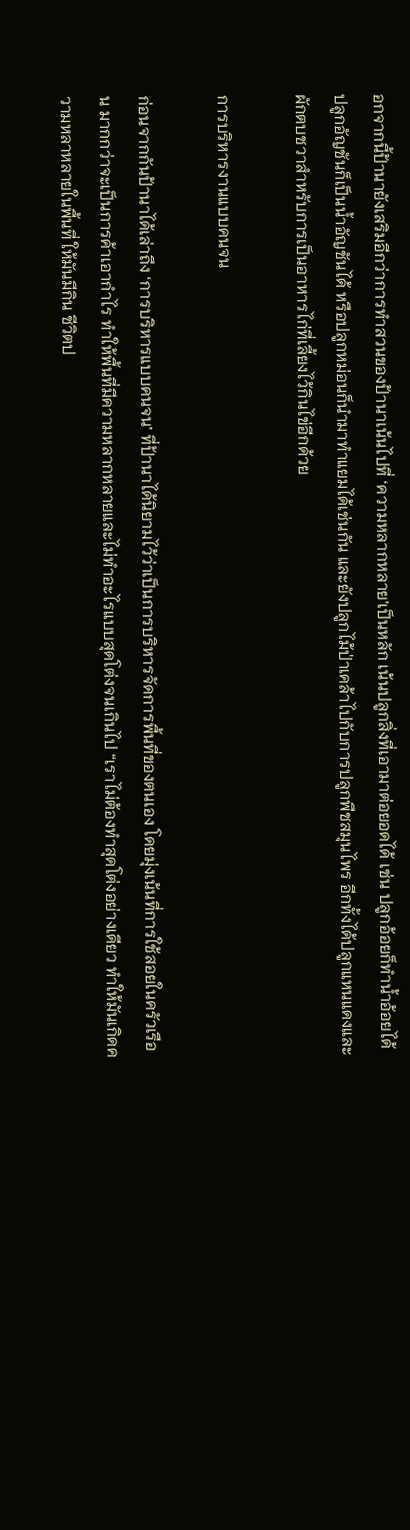อกจากนี้ป้านายังเสริมอีกว่าการทำสวนของป้านาเน้นไปที่ ‘ความหลากหลาย’เป็นหลัก เน้นปลูกสิ่งที่เอามาต่อยอดได้ เช่น ปลูกอ้อยก็ทำน้ำอ้อยได้ ปลูกอัญชันก็เป็นน้ำอัญชันได้ หรือปลูกหม่อนก็นำมาทำแยมได้เช่นกัน และยังปลูกไม้ป่าเคล้าไปกับการปลูกพืชสมุนไพร อีกทั้งได้ปลูกแหนแดงและผักตบชวาสำหรับการเป็นอาหารไก่ที่เลี้ยงไว้กินไข่อีกด้วย

การบริหารงานแบบคนจน

ก่อนจากกันป้านาได้เล่าถึง ‘การบริหารแบบคนจน’ ที่ป้านาได้นิยามไว้ว่าเป็นการบริหารจัดการพื้นที่ของตนเอง โดยมุ่งเน้นที่การใช้สอยในครัวเรือน มากกว่าจะเป็นการค้าเอากำไร ทำให้พื้นที่มีความหลากหลายและไม่ทำอะไรแบบสุดโต่งจนเกินไป “เราไม่ต้องทำสุดโต่งอย่างเดียว ทำให้มันเกิดความหลาหลายในพื้นที่ ให้มันมีกิน ชีวิตป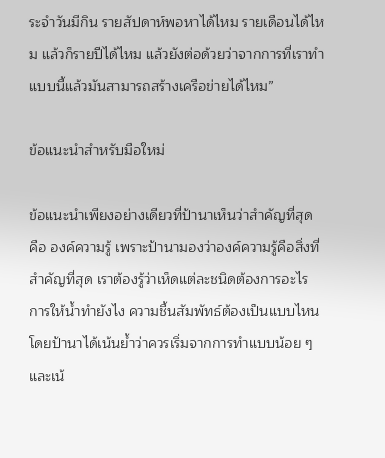ระจำวันมีกิน รายสัปดาห์พอหาได้ไหม รายเดือนได้ไหม แล้วก็รายปีได้ไหม แล้วยังต่อด้วยว่าจากการที่เราทำแบบนี้แล้วมันสามารถสร้างเครือข่ายได้ไหม”

ข้อแนะนำสำหรับมือใหม่

ข้อแนะนำเพียงอย่างเดียวที่ป้านาเห็นว่าสำคัญที่สุด คือ องค์ความรู้ เพราะป้านามองว่าองค์ความรู้คือสิ่งที่สำคัญที่สุด เราต้องรู้ว่าเห็ดแต่ละชนิดต้องการอะไร การให้น้ำทำยังไง ความชื้นสัมพัทธ์ต้องเป็นแบบไหน โดยป้านาได้เน้นย้ำว่าควรเริ่มจากการทำแบบน้อย ๆ และเน้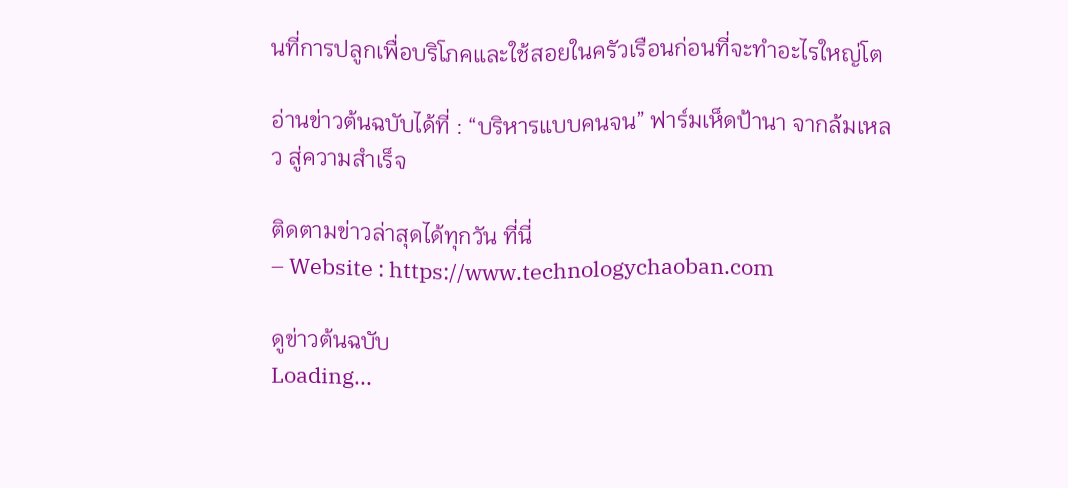นที่การปลูกเพื่อบริโภคและใช้สอยในครัวเรือนก่อนที่จะทำอะไรใหญ่โต

อ่านข่าวต้นฉบับได้ที่ : “บริหารแบบคนจน” ฟาร์มเห็ดป้านา จากล้มเหลว สู่ความสำเร็จ

ติดตามข่าวล่าสุดได้ทุกวัน ที่นี่
– Website : https://www.technologychaoban.com

ดูข่าวต้นฉบับ
Loading...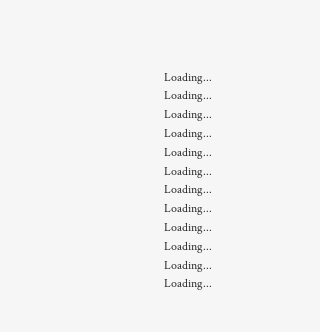Loading...
Loading...
Loading...
Loading...
Loading...
Loading...
Loading...
Loading...
Loading...
Loading...
Loading...
Loading...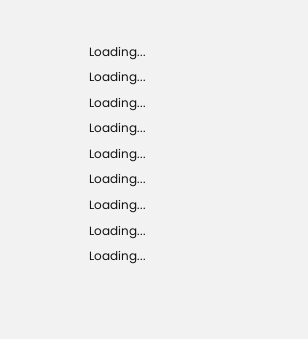Loading...
Loading...
Loading...
Loading...
Loading...
Loading...
Loading...
Loading...
Loading...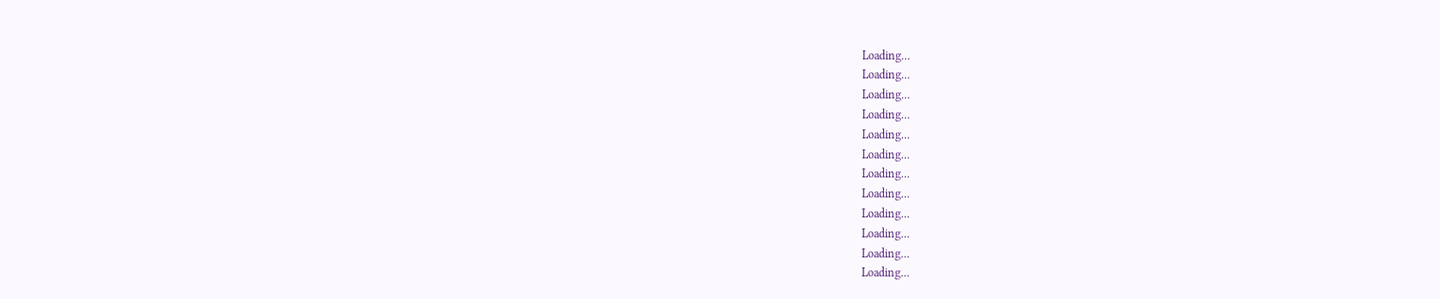Loading...
Loading...
Loading...
Loading...
Loading...
Loading...
Loading...
Loading...
Loading...
Loading...
Loading...
Loading...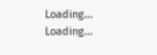Loading...
Loading...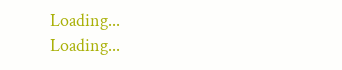Loading...
Loading...